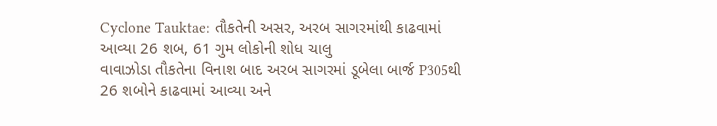Cyclone Tauktae: તૌકતેની અસર, અરબ સાગરમાંથી કાઢવામાં આવ્યા 26 શબ, 61 ગુમ લોકોની શોધ ચાલુ
વાવાઝોડા તૌકતેના વિનાશ બાદ અરબ સાગરમાં ડૂબેલા બાર્જ P305થી 26 શબોને કાઢવામાં આવ્યા અને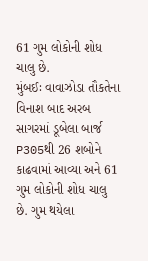61 ગુમ લોકોની શોધ ચાલુ છે.
મુંબઈઃ વાવાઝોડા તૌકતેના વિનાશ બાદ અરબ સાગરમાં ડૂબેલા બાર્જ P305થી 26 શબોને કાઢવામાં આવ્યા અને 61 ગુમ લોકોની શોધ ચાલુ છે. ગુમ થયેલા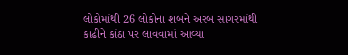લોકોમાંથી 26 લોકોના શબને અરબ સાગરમાંથી કાઢીને કાંઠા પર લાવવામાં આવ્યા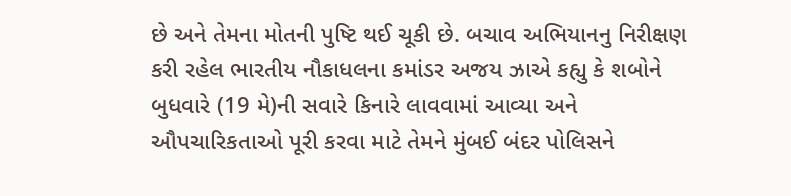છે અને તેમના મોતની પુષ્ટિ થઈ ચૂકી છે. બચાવ અભિયાનનુ નિરીક્ષણ કરી રહેલ ભારતીય નૌકાધલના કમાંડર અજય ઝાએ કહ્યુ કે શબોને બુધવારે (19 મે)ની સવારે કિનારે લાવવામાં આવ્યા અને ઔપચારિકતાઓ પૂરી કરવા માટે તેમને મુંબઈ બંદર પોલિસને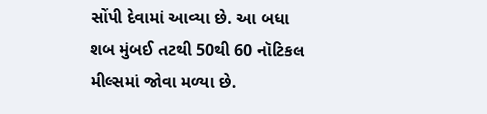સોંપી દેવામાં આવ્યા છે. આ બધા શબ મુંબઈ તટથી 50થી 60 નૉટિકલ મીલ્સમાં જોવા મળ્યા છે.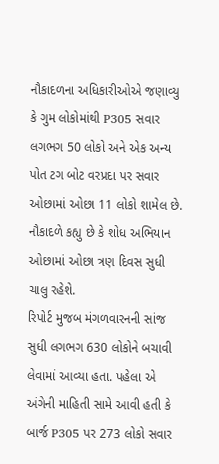નૌકાદળના અધિકારીઓએ જણાવ્યુ કે ગુમ લોકોમાંથી P305 સવાર લગભગ 50 લોકો અને એક અન્ય પોત ટગ બોટ વરપ્રદા પર સવાર ઓછામાં ઓછા 11 લોકો શામેલ છે. નૌકાદળે કહ્યુ છે કે શોધ અભિયાન ઓછામાં ઓછા ત્રણ દિવસ સુધી ચાલુ રહેશે.
રિપોર્ટ મુજબ મંગળવારનની સાંજ સુધી લગભગ 630 લોકોને બચાવી લેવામાં આવ્યા હતા. પહેલા એ અંગેની માહિતી સામે આવી હતી કે બાર્જ P305 પર 273 લોકો સવાર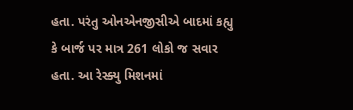હતા. પરંતુ ઓનએનજીસીએ બાદમાં કહ્યુ કે બાર્જ પર માત્ર 261 લોકો જ સવાર હતા. આ રેસ્ક્યુ મિશનમાં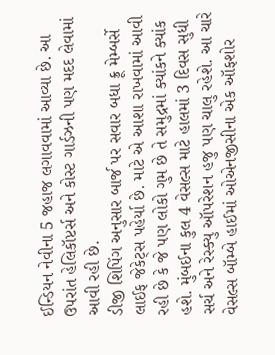ઈન્ડિયન નેવીના 5 જહાજ લગાવવામાં આવ્યા છે. આ ઉપરાંત હેલિકૉપ્ટર્સ અને કોસ્ટ ગાર્ડઝની પણ મદદ લેવામાં આવી રહી છે.
ડીજી શિપિંગ અનુસાર બાર્જ પર સવાર બધા ક્રૂ મેમ્બર્સે લાઈફ જેકેટ્સ પહેર્યા છે. માટે એ આશા રાખવામાં આવી રહી છે કે જે પણ લોકો ગુમ છે તે સમુદ્રમાં ક્યાંકને ક્યાંક હશે. મુંબઈના કુલ 4 વેસલ્સ માટે હાલમાં 3 દિવસ સુધી સર્ચ અને રેસ્ક્યુ ઑપરેશન હજુ પણ ચાલુ રહેશે. આ ચારે વેસલ્સ બૉમ્બે હાઈમાં ઓએનજીસીના એક ઑફશોર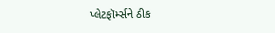પ્લેટફૉર્મ્સને ઠીક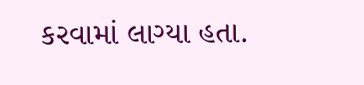કરવામાં લાગ્યા હતા.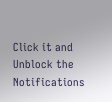Click it and Unblock the Notifications